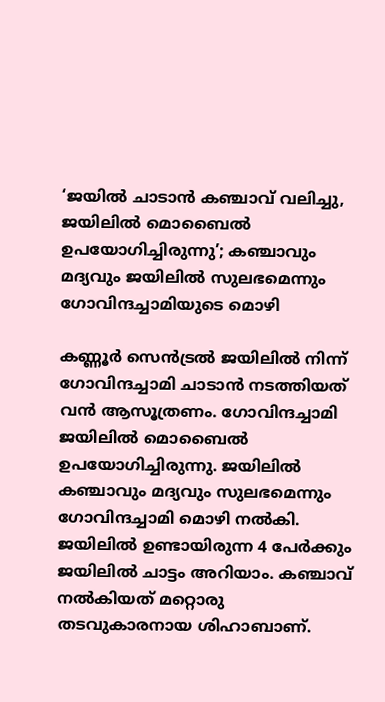‘ജയില്‍ ചാടാന്‍ കഞ്ചാവ് വലിച്ചു, ജയിലില്‍ മൊബൈല്‍ ഉപയോഗിച്ചിരുന്നു’; കഞ്ചാവും മദ്യവും ജയിലില്‍ സുലഭമെന്നും ഗോവിന്ദച്ചാമിയുടെ മൊഴി

കണ്ണൂര്‍ സെന്‍ട്രല്‍ ജയിലില്‍ നിന്ന് ഗോവിന്ദച്ചാമി ചാടാന്‍ നടത്തിയത് വന്‍ ആസൂത്രണം. ഗോവിന്ദച്ചാമി ജയിലില്‍ മൊബൈല്‍ ഉപയോഗിച്ചിരുന്നു. ജയിലില്‍ കഞ്ചാവും മദ്യവും സുലഭമെന്നും ഗോവിന്ദച്ചാമി മൊഴി നല്‍കി. ജയിലില്‍ ഉണ്ടായിരുന്ന 4 പേര്‍ക്കും ജയിലില്‍ ചാട്ടം അറിയാം. കഞ്ചാവ് നല്‍കിയത് മറ്റൊരു തടവുകാരനായ ശിഹാബാണ്.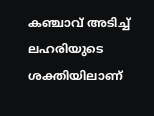കഞ്ചാവ് അടിച്ച് ലഹരിയുടെ ശക്തിയിലാണ്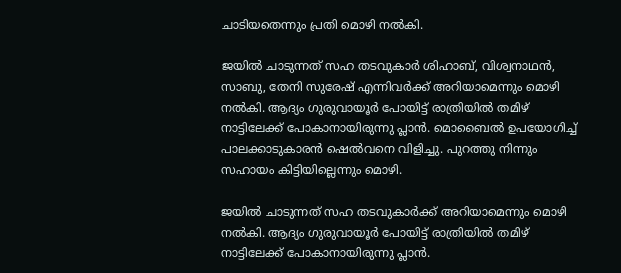ചാടിയതെന്നും പ്രതി മൊഴി നല്‍കി.

ജയില്‍ ചാടുന്നത് സഹ തടവുകാര്‍ ശിഹാബ്, വിശ്വനാഥന്‍, സാബു, തേനി സുരേഷ് എന്നിവര്‍ക്ക് അറിയാമെന്നും മൊഴി നല്‍കി. ആദ്യം ഗുരുവായൂര്‍ പോയിട്ട് രാത്രിയില്‍ തമിഴ് നാട്ടിലേക്ക് പോകാനായിരുന്നു പ്ലാന്‍. മൊബൈല്‍ ഉപയോഗിച്ച് പാലക്കാടുകാരന്‍ ഷെല്‍വനെ വിളിച്ചു. പുറത്തു നിന്നും സഹായം കിട്ടിയില്ലെന്നും മൊഴി.

ജയില്‍ ചാടുന്നത് സഹ തടവുകാര്‍ക്ക് അറിയാമെന്നും മൊഴി നല്‍കി. ആദ്യം ഗുരുവായൂര്‍ പോയിട്ട് രാത്രിയില്‍ തമിഴ് നാട്ടിലേക്ക് പോകാനായിരുന്നു പ്ലാന്‍.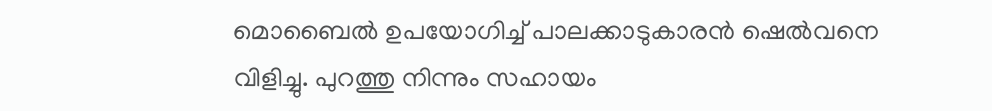മൊബൈല്‍ ഉപയോഗിച്ച് പാലക്കാടുകാരന്‍ ഷെല്‍വനെ വിളിച്ചു. പുറത്തു നിന്നും സഹായം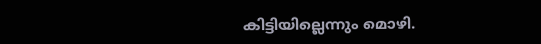കിട്ടിയില്ലെന്നും മൊഴി.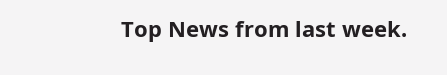Top News from last week.